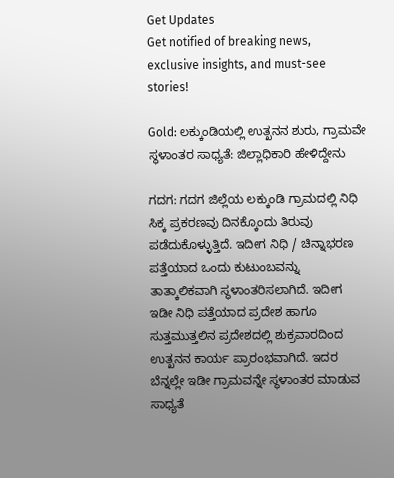Get Updates
Get notified of breaking news, exclusive insights, and must-see stories!

Gold: ಲಕ್ಕುಂಡಿಯಲ್ಲಿ ಉತ್ಖನನ ಶುರು, ಗ್ರಾಮವೇ ಸ್ಥಳಾಂತರ ಸಾಧ್ಯತೆ: ಜಿಲ್ಲಾಧಿಕಾರಿ ಹೇಳಿದ್ದೇನು

ಗದಗ: ಗದಗ ಜಿಲ್ಲೆಯ ಲಕ್ಕುಂಡಿ ಗ್ರಾಮದಲ್ಲಿ ನಿಧಿ ಸಿಕ್ಕ ಪ್ರಕರಣವು ದಿನಕ್ಕೊಂದು ತಿರುವು ಪಡೆದುಕೊಳ್ಳುತ್ತಿದೆ. ಇದೀಗ ನಿಧಿ / ಚಿನ್ನಾಭರಣ ಪತ್ತೆಯಾದ ಒಂದು ಕುಟುಂಬವನ್ನು ತಾತ್ಕಾಲಿಕವಾಗಿ ಸ್ಥಳಾಂತರಿಸಲಾಗಿದೆ. ಇದೀಗ ಇಡೀ ನಿಧಿ ಪತ್ತೆಯಾದ ಪ್ರದೇಶ ಹಾಗೂ ಸುತ್ತಮುತ್ತಲಿನ ಪ್ರದೇಶದಲ್ಲಿ ಶುಕ್ರವಾರದಿಂದ ಉತ್ಖನನ ಕಾರ್ಯ ಪ್ರಾರಂಭವಾಗಿದೆ. ಇದರ ಬೆನ್ನಲ್ಲೇ ಇಡೀ ಗ್ರಾಮವನ್ನೇ ಸ್ಥಳಾಂತರ ಮಾಡುವ ಸಾಧ್ಯತೆ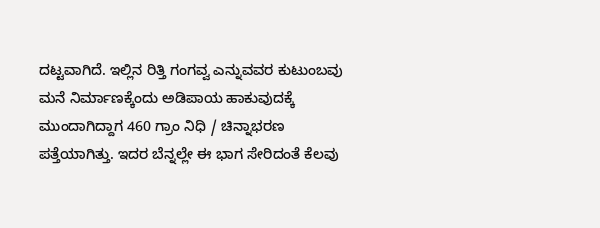ದಟ್ಟವಾಗಿದೆ. ಇಲ್ಲಿನ ರಿತ್ತಿ ಗಂಗವ್ವ ಎನ್ನುವವರ ಕುಟುಂಬವು ಮನೆ ನಿರ್ಮಾಣಕ್ಕೆಂದು ಅಡಿಪಾಯ ಹಾಕುವುದಕ್ಕೆ ಮುಂದಾಗಿದ್ದಾಗ 460 ಗ್ರಾಂ ನಿಧಿ / ಚಿನ್ನಾಭರಣ ಪತ್ತೆಯಾಗಿತ್ತು. ಇದರ ಬೆನ್ನಲ್ಲೇ ಈ ಭಾಗ ಸೇರಿದಂತೆ ಕೆಲವು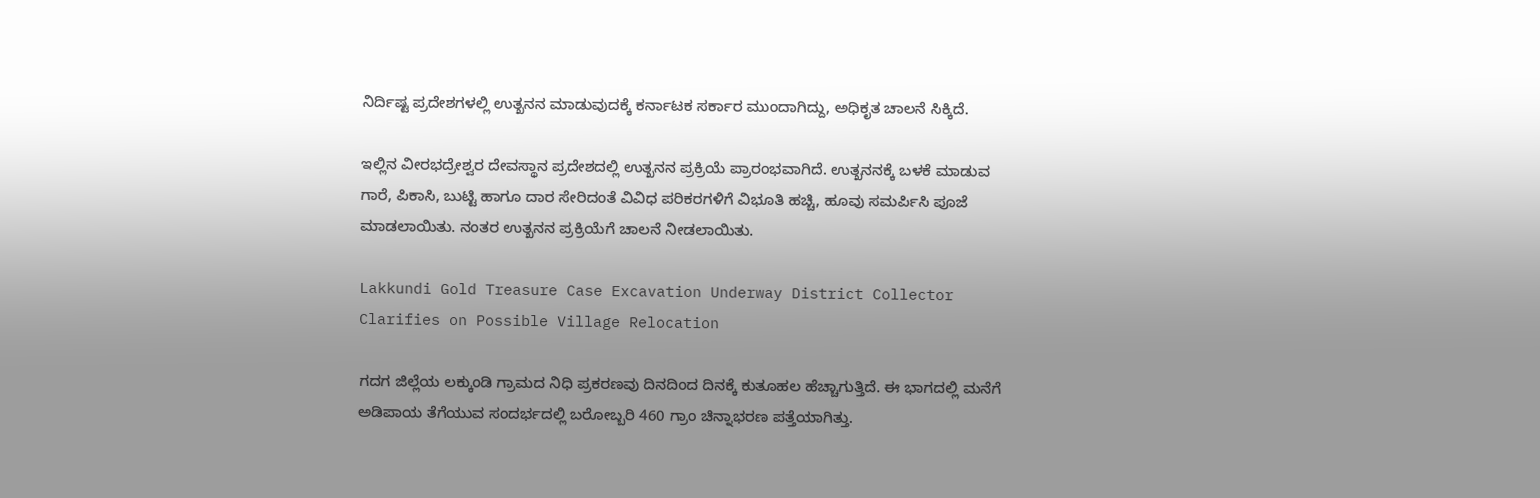ನಿರ್ದಿಷ್ಟ ಪ್ರದೇಶಗಳಲ್ಲಿ ಉತ್ಖನನ ಮಾಡುವುದಕ್ಕೆ ಕರ್ನಾಟಕ ಸರ್ಕಾರ ಮುಂದಾಗಿದ್ದು, ಅಧಿಕೃತ ಚಾಲನೆ ಸಿಕ್ಕಿದೆ.

ಇಲ್ಲಿನ ವೀರಭದ್ರೇಶ್ವರ ದೇವಸ್ಥಾನ ಪ್ರದೇಶದಲ್ಲಿ ಉತ್ಖನನ ಪ್ರಕ್ರಿಯೆ ಪ್ರಾರಂಭವಾಗಿದೆ. ಉತ್ಖನನಕ್ಕೆ ಬಳಕೆ ಮಾಡುವ ಗಾರೆ, ಪಿಕಾಸಿ, ಬುಟ್ಟಿ ಹಾಗೂ ದಾರ ಸೇರಿದಂತೆ ವಿವಿಧ ಪರಿಕರಗಳಿಗೆ ವಿಭೂತಿ ಹಚ್ಚಿ, ಹೂವು ಸಮರ್ಪಿಸಿ ಪೂಜೆ ಮಾಡಲಾಯಿತು. ನಂತರ ಉತ್ಖನನ ಪ್ರಕ್ರಿಯೆಗೆ ಚಾಲನೆ ನೀಡಲಾಯಿತು.

Lakkundi Gold Treasure Case Excavation Underway District Collector Clarifies on Possible Village Relocation

ಗದಗ ಜಿಲ್ಲೆಯ ಲಕ್ಕುಂಡಿ ಗ್ರಾಮದ ನಿಧಿ ಪ್ರಕರಣವು ದಿನದಿಂದ ದಿನಕ್ಕೆ ಕುತೂಹಲ ಹೆಚ್ಚಾಗುತ್ತಿದೆ. ಈ ಭಾಗದಲ್ಲಿ ಮನೆಗೆ ಅಡಿಪಾಯ ತೆಗೆಯುವ ಸಂದರ್ಭದಲ್ಲಿ ಬರೋಬ್ಬರಿ 460 ಗ್ರಾಂ ಚಿನ್ನಾಭರಣ ಪತ್ತೆಯಾಗಿತ್ತು.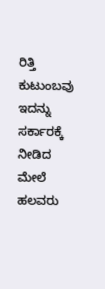ರಿತ್ತಿ ಕುಟುಂಬವು ಇದನ್ನು ಸರ್ಕಾರಕ್ಕೆ ನೀಡಿದ ಮೇಲೆ ಹಲವರು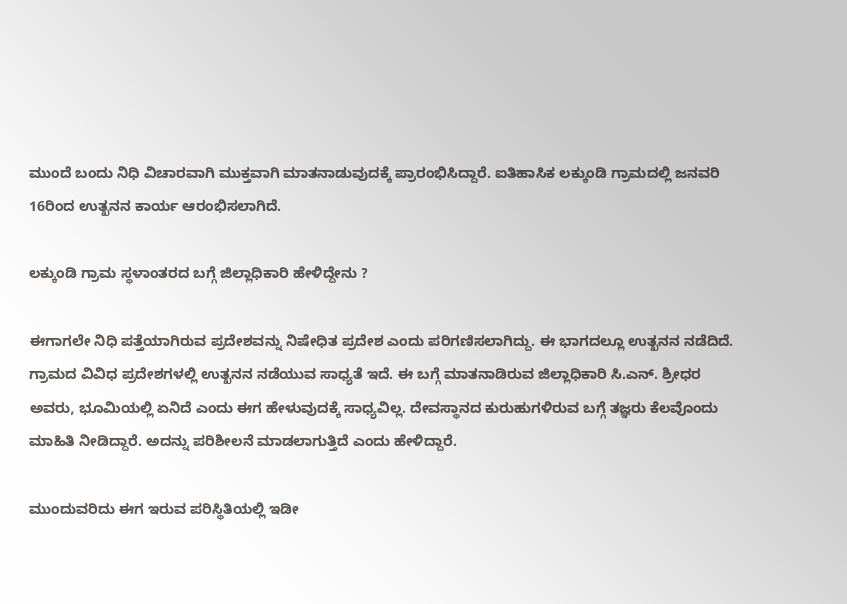ಮುಂದೆ ಬಂದು ನಿಧಿ ವಿಚಾರವಾಗಿ ಮುಕ್ತವಾಗಿ ಮಾತನಾಡುವುದಕ್ಕೆ ಪ್ರಾರಂಭಿಸಿದ್ದಾರೆ. ಐತಿಹಾಸಿಕ ಲಕ್ಕುಂಡಿ ಗ್ರಾಮದಲ್ಲಿ ಜನವರಿ 16ರಿಂದ ಉತ್ಖನನ ಕಾರ್ಯ ಆರಂಭಿಸಲಾಗಿದೆ.

ಲಕ್ಕುಂಡಿ ಗ್ರಾಮ ಸ್ಥಳಾಂತರದ ಬಗ್ಗೆ ಜಿಲ್ಲಾಧಿಕಾರಿ ಹೇಳಿದ್ದೇನು ?

ಈಗಾಗಲೇ ನಿಧಿ ಪತ್ತೆಯಾಗಿರುವ ಪ್ರದೇಶವನ್ನು ನಿಷೇಧಿತ ಪ್ರದೇಶ ಎಂದು ಪರಿಗಣಿಸಲಾಗಿದ್ದು. ಈ ಭಾಗದಲ್ಲೂ ಉತ್ಖನನ ನಡೆದಿದೆ. ಗ್ರಾಮದ ವಿವಿಧ ಪ್ರದೇಶಗಳಲ್ಲಿ ಉತ್ಖನನ ನಡೆಯುವ ಸಾಧ್ಯತೆ ಇದೆ. ಈ ಬಗ್ಗೆ ಮಾತನಾಡಿರುವ ಜಿಲ್ಲಾಧಿಕಾರಿ ಸಿ.ಎನ್‌. ಶ್ರೀಧರ ಅವರು, ಭೂಮಿಯಲ್ಲಿ ಏನಿದೆ ಎಂದು ಈಗ ಹೇಳುವುದಕ್ಕೆ ಸಾಧ್ಯವಿಲ್ಲ. ದೇವಸ್ಥಾನದ ಕುರುಹುಗಳಿರುವ ಬಗ್ಗೆ ತಜ್ಞರು ಕೆಲವೊಂದು ಮಾಹಿತಿ ನೀಡಿದ್ದಾರೆ. ಅದನ್ನು ಪರಿಶೀಲನೆ ಮಾಡಲಾಗುತ್ತಿದೆ ಎಂದು ಹೇಳಿದ್ದಾರೆ.

ಮುಂದುವರಿದು ಈಗ ಇರುವ ಪರಿಸ್ಥಿತಿಯಲ್ಲಿ ಇಡೀ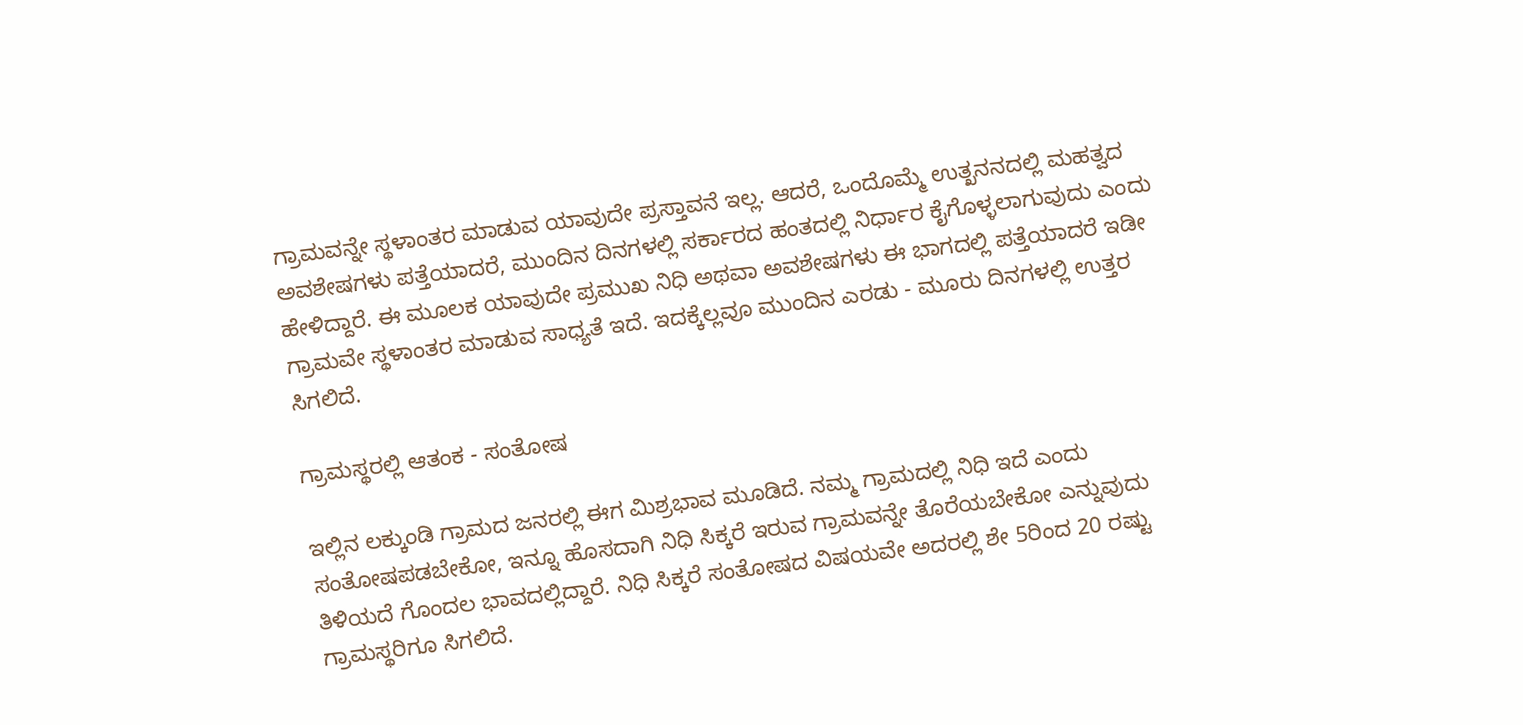ಗ್ರಾಮವನ್ನೇ ಸ್ಥಳಾಂತರ ಮಾಡುವ ಯಾವುದೇ ಪ್ರಸ್ತಾವನೆ ಇಲ್ಲ. ಆದರೆ, ಒಂದೊಮ್ಮೆ ಉತ್ಖನನದಲ್ಲಿ ಮಹತ್ವದ ಅವಶೇಷಗಳು ಪತ್ತೆಯಾದರೆ, ಮುಂದಿನ ದಿನಗಳಲ್ಲಿ ಸರ್ಕಾರದ ಹಂತದಲ್ಲಿ ನಿರ್ಧಾರ ಕೈಗೊಳ್ಳಲಾಗುವುದು ಎಂದು ಹೇಳಿದ್ದಾರೆ. ಈ ಮೂಲಕ ಯಾವುದೇ ಪ್ರಮುಖ ನಿಧಿ ಅಥವಾ ಅವಶೇಷಗಳು ಈ ಭಾಗದಲ್ಲಿ ಪತ್ತೆಯಾದರೆ ಇಡೀ ಗ್ರಾಮವೇ ಸ್ಥಳಾಂತರ ಮಾಡುವ ಸಾಧ್ಯತೆ ಇದೆ. ಇದಕ್ಕೆಲ್ಲವೂ ಮುಂದಿನ ಎರಡು - ಮೂರು ದಿನಗಳಲ್ಲಿ ಉತ್ತರ ಸಿಗಲಿದೆ.

ಗ್ರಾಮಸ್ಥರಲ್ಲಿ ಆತಂಕ - ಸಂತೋಷ

ಇಲ್ಲಿನ ಲಕ್ಕುಂಡಿ ಗ್ರಾಮದ ಜನರಲ್ಲಿ ಈಗ ಮಿಶ್ರಭಾವ ಮೂಡಿದೆ. ನಮ್ಮ ಗ್ರಾಮದಲ್ಲಿ ನಿಧಿ ಇದೆ ಎಂದು ಸಂತೋಷಪಡಬೇಕೋ, ಇನ್ನೂ ಹೊಸದಾಗಿ ನಿಧಿ ಸಿಕ್ಕರೆ ಇರುವ ಗ್ರಾಮವನ್ನೇ ತೊರೆಯಬೇಕೋ ಎನ್ನುವುದು ತಿಳಿಯದೆ ಗೊಂದಲ ಭಾವದಲ್ಲಿದ್ದಾರೆ. ನಿಧಿ ಸಿಕ್ಕರೆ ಸಂತೋಷದ ವಿಷಯವೇ ಅದರಲ್ಲಿ ಶೇ 5ರಿಂದ 20 ರಷ್ಟು ಗ್ರಾಮಸ್ಥರಿಗೂ ಸಿಗಲಿದೆ.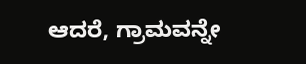ಆದರೆ, ಗ್ರಾಮವನ್ನೇ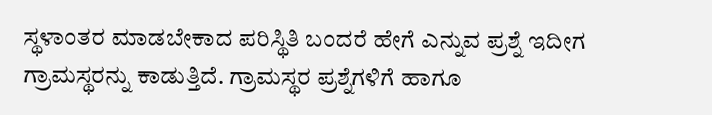ಸ್ಥಳಾಂತರ ಮಾಡಬೇಕಾದ ಪರಿಸ್ಥಿತಿ ಬಂದರೆ ಹೇಗೆ ಎನ್ನುವ ಪ್ರಶ್ನೆ ಇದೀಗ ಗ್ರಾಮಸ್ಥರನ್ನು ಕಾಡುತ್ತಿದೆ. ಗ್ರಾಮಸ್ಥರ ಪ್ರಶ್ನೆಗಳಿಗೆ ಹಾಗೂ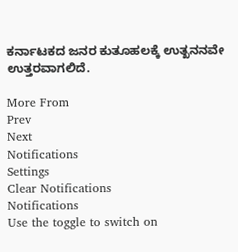ಕರ್ನಾಟಕದ ಜನರ ಕುತೂಹಲಕ್ಕೆ ಉತ್ಖನನವೇ ಉತ್ತರವಾಗಲಿದೆ.

More From
Prev
Next
Notifications
Settings
Clear Notifications
Notifications
Use the toggle to switch on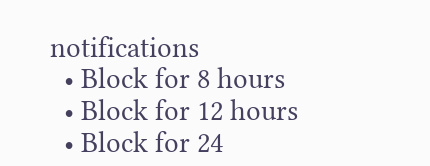notifications
  • Block for 8 hours
  • Block for 12 hours
  • Block for 24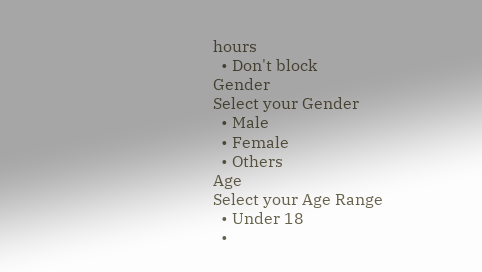hours
  • Don't block
Gender
Select your Gender
  • Male
  • Female
  • Others
Age
Select your Age Range
  • Under 18
  •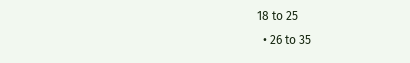18 to 25
  • 26 to 35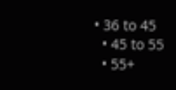• 36 to 45
  • 45 to 55
  • 55+